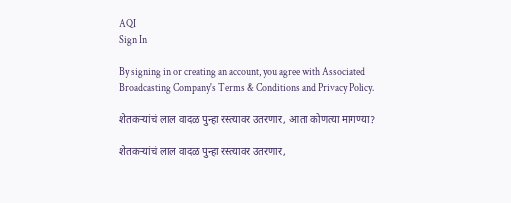AQI
Sign In

By signing in or creating an account, you agree with Associated Broadcasting Company's Terms & Conditions and Privacy Policy.

शेतकऱ्यांचं लाल वादळ पुन्हा रस्त्यावर उतरणार, आता कोणत्या मागण्या?

शेतकऱ्यांचं लाल वादळ पुन्हा रस्त्यावर उतरणार,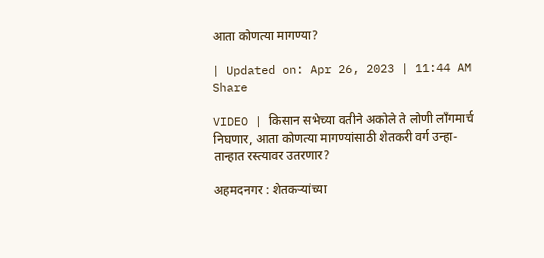आता कोणत्या मागण्या?

| Updated on: Apr 26, 2023 | 11:44 AM
Share

VIDEO | किसान सभेच्या वतीने अकोले ते लोणी लाँगमार्च निघणार, आता कोणत्या मागण्यांसाठी शेतकरी वर्ग उन्हा-तान्हात रस्त्यावर उतरणार?

अहमदनगर : शेतकऱ्यांच्या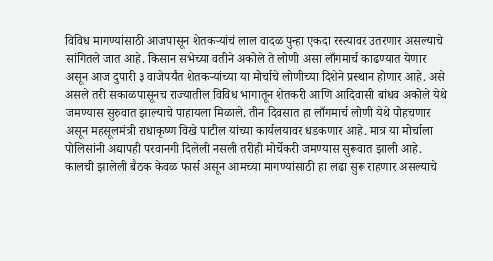विविध मागण्यांसाठी आजपासून शेतकऱ्यांचं लाल वादळ पुन्हा एकदा रस्त्यावर उतरणार असल्याचे सांगितले जात आहे. किसान सभेच्या वतीने अकोले ते लोणी असा लाँगमार्च काढण्यात येणार असून आज दुपारी ३ वाजेपर्यंत शेतकऱ्यांच्या या मोर्चाचे लोणीच्या दिशेने प्रस्थान होणार आहे. असे असले तरी सकाळपासूनच राज्यातील विविध भागातून शेतकरी आणि आदिवासी बांधव अकोले येथे जमण्यास सुरुवात झाल्याचे पाहायला मिळाले. तीन दिवसात हा लाँगमार्च लोणी येथे पोहचणार असून महसूलमंत्री राधाकृष्ण विखे पाटील यांच्या कार्यलयावर धडकणार आहे. मात्र या मोर्चाला पोलिसांनी अद्यापही परवानगी दिलेली नसली तरीही मोर्चेकरी जमण्यास सुरूवात झाली आहे. कालची झालेली बैठक केवळ फार्स असून आमच्या मागण्यांसाठी हा लढा सुरू राहणार असल्याचे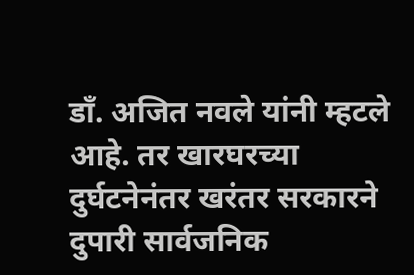डाँ. अजित नवले यांनी म्हटले आहे. तर खारघरच्या दुर्घटनेनंतर खरंतर सरकारने दुपारी सार्वजनिक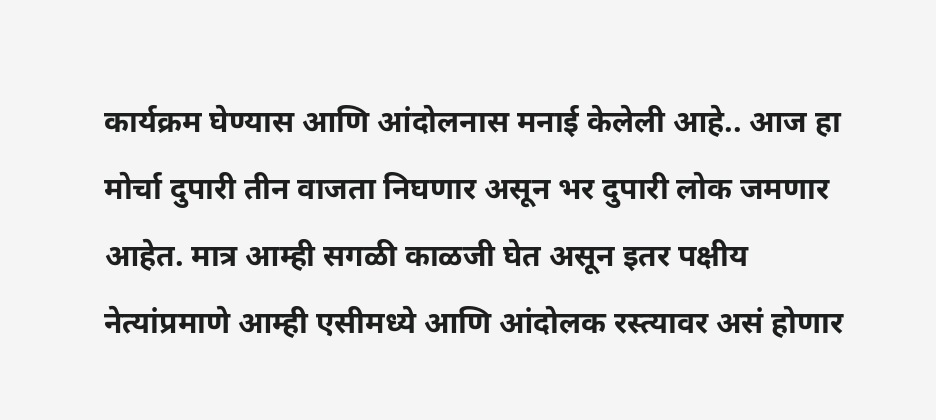कार्यक्रम घेण्यास आणि आंदोलनास मनाई केलेली आहे.. आज हा मोर्चा दुपारी तीन वाजता निघणार असून भर दुपारी लोक जमणार आहेत. मात्र आम्ही सगळी काळजी घेत असून इतर पक्षीय नेत्यांप्रमाणे आम्ही एसीमध्ये आणि आंदोलक रस्त्यावर असं होणार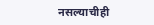नसल्याचीही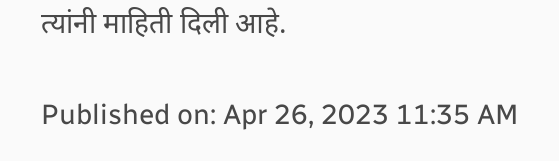त्यांनी माहिती दिली आहे.

Published on: Apr 26, 2023 11:35 AM